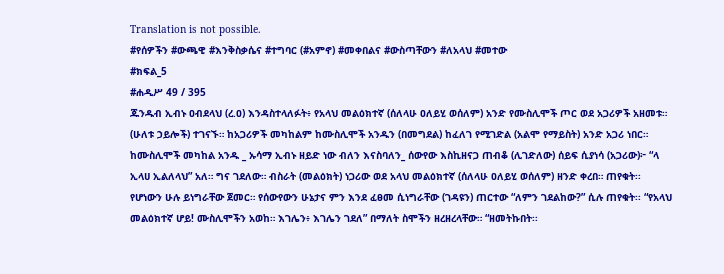Translation is not possible.
#የሰዎችን #ውጫዊ #እንቅስቃሴና #ተግባር (#አምኖ) #መቀበልና #ውስጣቸውን #ለአላህ #መተው
#ክፍል_5
#ሐዲሥ 49 / 395
ጁንዱብ ኢብኑ ዐብደላህ (ረ.ዐ) እንዳስተላለፉት፥ የአላህ መልዕክተኛ (ሰለላሁ ዐለይሂ ወሰለም) አንድ የሙስሊሞች ጦር ወደ አጋሪዎች አዘመቱ። (ሁለቱ ኃይሎች) ተገናኙ። ከአጋሪዎች መካከልም ከሙስሊሞች አንዱን (በመግደል) ከፈለገ የሚገድል (አልሞ የማይስት) አንድ አጋሪ ነበር። ከሙስሊሞች መካከል አንዱ _ ኡሳማ ኢብኑ ዘይድ ነው ብለን እናስባለን_ ሰውየው እስኪዘናጋ ጠብቆ (ሊገድለው) ሰይፍ ሲያነሳ (አጋሪው)፦ “ላ ኢላሀ ኢልለላህ” አለ። ግና ገደለው። ብስራት (መልዕክት) ነጋሪው ወደ አላህ መልዕክተኛ (ሰለላሁ ዐለይሂ ወሰለም) ዘንድ ቀረበ። ጠየቁት፡፡ የሆነውን ሁሉ ይነግራቸው ጀመር። የሰውየውን ሁኔታና ምን እንደ ፈፀመ ሲነግራቸው (ገዳዩን) ጠርተው “ለምን ገደልከው?” ሲሉ ጠየቁት፡፡ “የአላህ መልዕክተኛ ሆይ! ሙስሊሞችን አወከ። እገሌን፥ እገሌን ገደለ” በማለት ስሞችን ዘረዘረላቸው። “ዘመትኩበት፡፡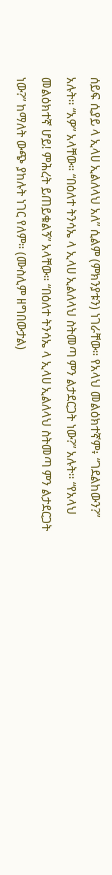ሰይፍ ሲያይ ላ ኢላሀ ኢልለላህ አለ” ሲልም (ምክንያቱን) ነገራቸው። የአላህ መልዕክተኛም፥ “ገደልከውን?” አሉት፡፡ “አዎ” አላቸው። “በዕለተ ትንሳኤ ላ ኢላሀ ኢልለላህ ስትመጣ ምን ልታደርጋት ነው?” አሉት፡፡ “የአላህ መልዕክተኛ ሆይ! ምሕረት ይጠይቁልኝ” አላቸው። “በዕለተ ትንሳኤ ላ ኢላሀ ኢልለላህ ስትመጣ ምን ልታደርጋት ነው?” ከማለት ውጭ ያከሉት ነገር የለም። (ሙስሊም ዘግበውታል)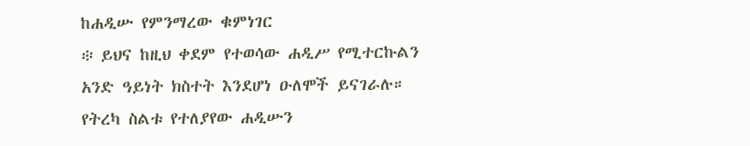ከሐዲሡ የምንማረው ቁምነገር
፨ ይህና ከዚህ ቀደም የተወሳው ሐዲሥ የሚተርኩልን አንድ ዓይነት ክስተት እንደሆነ ዑለሞች ይናገራሉ። የትረካ ስልቱ የተለያየው ሐዲሡን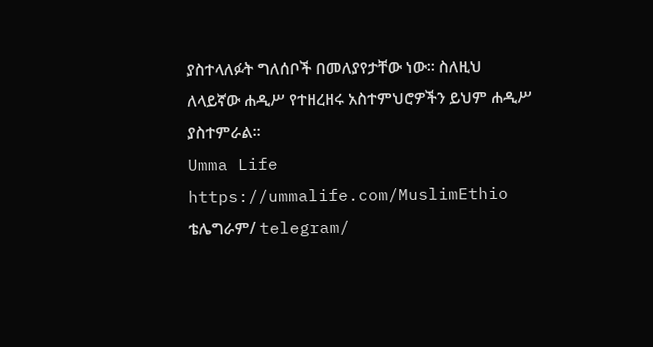ያስተላለፉት ግለሰቦች በመለያየታቸው ነው። ስለዚህ ለላይኛው ሐዲሥ የተዘረዘሩ አስተምህሮዎችን ይህም ሐዲሥ ያስተምራል።
Umma Life
https://ummalife.com/MuslimEthio
ቴሌግራም/ telegram/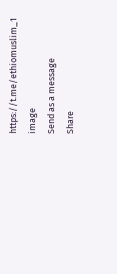https://t.me/ethiomuslim_1
image
Send as a message
Share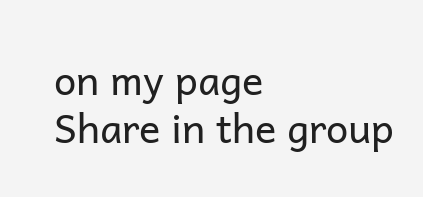on my page
Share in the group